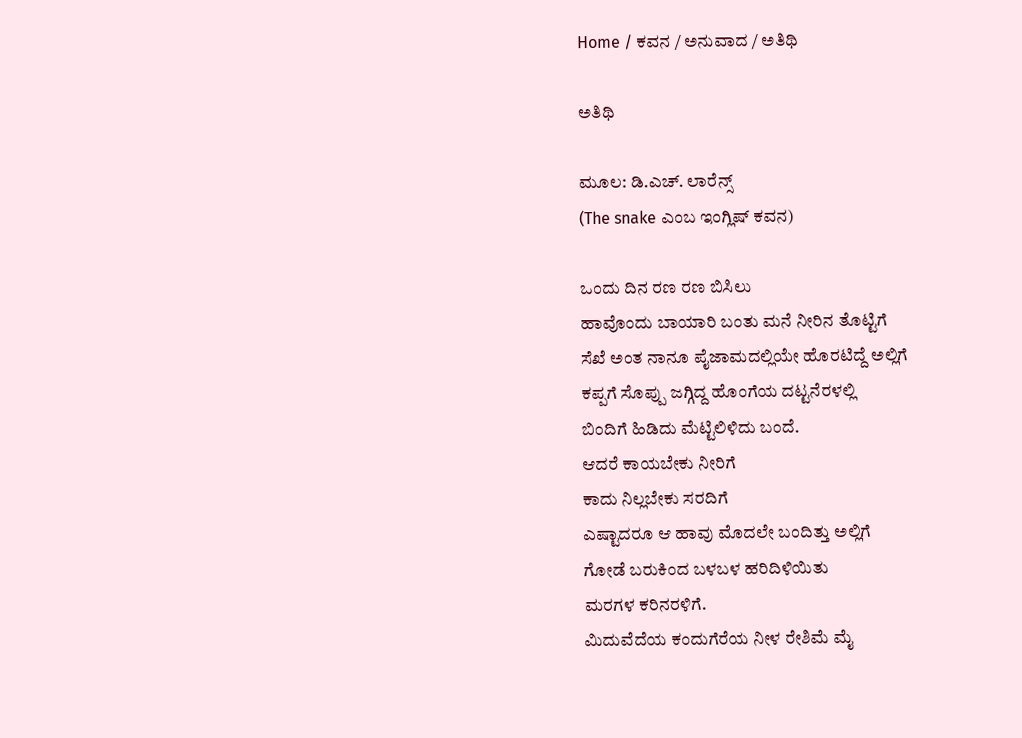Home / ಕವನ / ಅನುವಾದ / ಅತಿಥಿ

ಅತಿಥಿ

ಮೂಲ: ಡಿ.ಎಚ್. ಲಾರೆನ್ಸ್
(The snake ಎಂಬ ಇಂಗ್ಲಿಷ್ ಕವನ)

ಒಂದು ದಿನ ರಣ ರಣ ಬಿಸಿಲು
ಹಾವೊಂದು ಬಾಯಾರಿ ಬಂತು ಮನೆ ನೀರಿನ ತೊಟ್ಟಿಗೆ
ಸೆಖೆ ಅಂತ ನಾನೂ ಪೈಜಾಮದಲ್ಲಿಯೇ ಹೊರಟಿದ್ದೆ ಅಲ್ಲಿಗೆ
ಕಪ್ಪಗೆ ಸೊಪ್ಪು ಜಗ್ಗಿದ್ದ ಹೊಂಗೆಯ ದಟ್ಟನೆರಳಲ್ಲಿ
ಬಿಂದಿಗೆ ಹಿಡಿದು ಮೆಟ್ಟಿಲಿಳಿದು ಬಂದೆ.
ಆದರೆ ಕಾಯಬೇಕು ನೀರಿಗೆ
ಕಾದು ನಿಲ್ಲಬೇಕು ಸರದಿಗೆ
ಎಷ್ಟಾದರೂ ಆ ಹಾವು ಮೊದಲೇ ಬಂದಿತ್ತು ಅಲ್ಲಿಗೆ
ಗೋಡೆ ಬರುಕಿಂದ ಬಳಬಳ ಹರಿದಿಳಿಯಿತು
ಮರಗಳ ಕರಿನರಳಿಗೆ.
ಮಿದುವೆದೆಯ ಕಂದುಗೆರೆಯ ನೀಳ ರೇಶಿಮೆ ಮೈ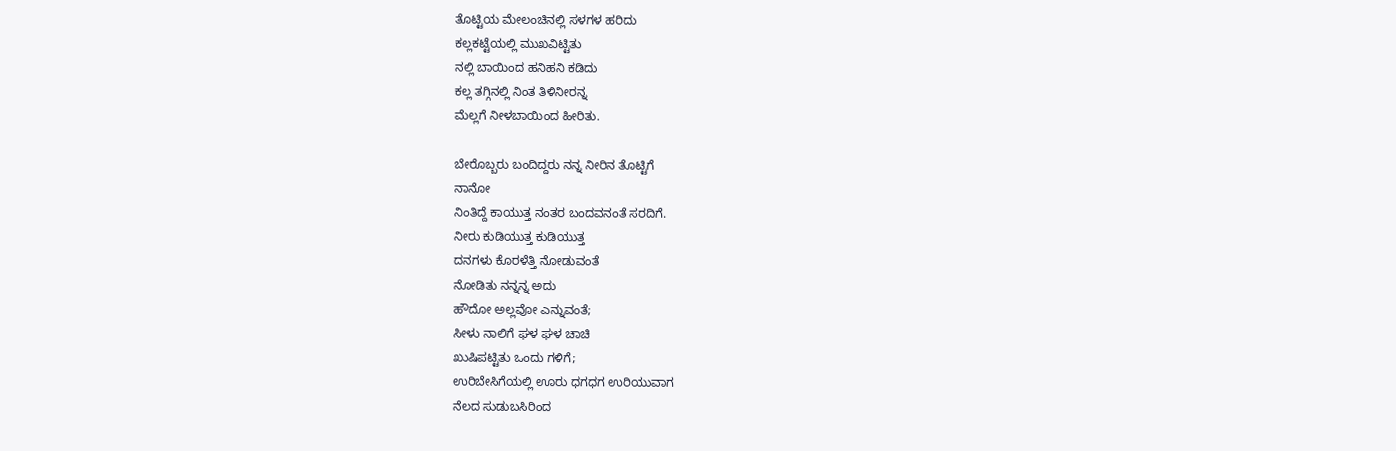ತೊಟ್ಟಿಯ ಮೇಲಂಚಿನಲ್ಲಿ ಸಳಗಳ ಹರಿದು
ಕಲ್ಲಕಟ್ಟೆಯಲ್ಲಿ ಮುಖವಿಟ್ಟಿತು
ನಲ್ಲಿ ಬಾಯಿಂದ ಹನಿಹನಿ ಕಡಿದು
ಕಲ್ಲ ತಗ್ಗಿನಲ್ಲಿ ನಿಂತ ತಿಳಿನೀರನ್ನ
ಮೆಲ್ಲಗೆ ನೀಳಬಾಯಿಂದ ಹೀರಿತು.

ಬೇರೊಬ್ಬರು ಬಂದಿದ್ದರು ನನ್ನ ನೀರಿನ ತೊಟ್ಟಿಗೆ
ನಾನೋ
ನಿಂತಿದ್ದೆ ಕಾಯುತ್ತ ನಂತರ ಬಂದವನಂತೆ ಸರದಿಗೆ.
ನೀರು ಕುಡಿಯುತ್ತ ಕುಡಿಯುತ್ತ
ದನಗಳು ಕೊರಳೆತ್ತಿ ನೋಡುವಂತೆ
ನೋಡಿತು ನನ್ನನ್ನ ಅದು
ಹೌದೋ ಅಲ್ಲವೋ ಎನ್ನುವಂತೆ;
ಸೀಳು ನಾಲಿಗೆ ಘಳ ಘಳ ಚಾಚಿ
ಖುಷಿಪಟ್ಟಿತು ಒಂದು ಗಳಿಗೆ;
ಉರಿಬೇಸಿಗೆಯಲ್ಲಿ ಊರು ಧಗಧಗ ಉರಿಯುವಾಗ
ನೆಲದ ಸುಡುಬಸಿರಿಂದ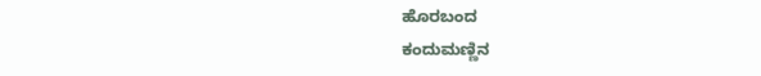ಹೊರಬಂದ
ಕಂದುಮಣ್ಣಿನ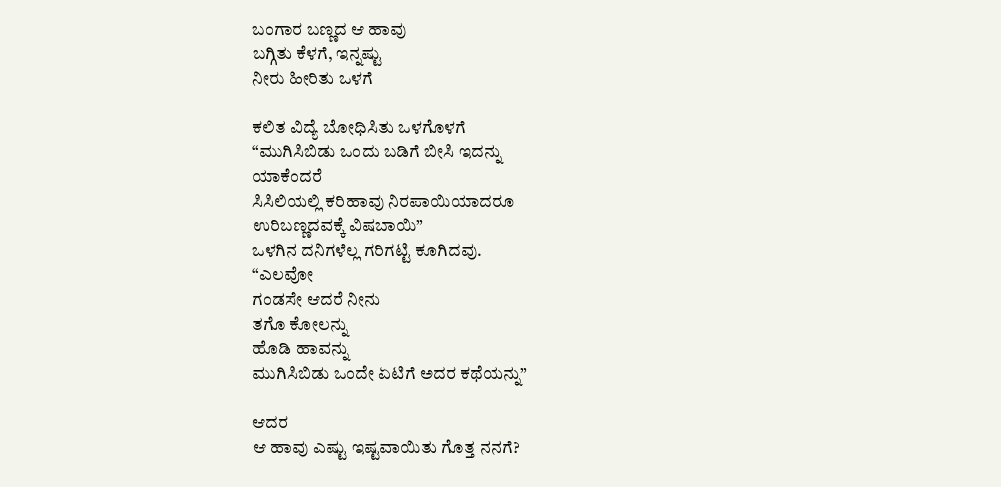ಬಂಗಾರ ಬಣ್ಣದ ಆ ಹಾವು
ಬಗ್ಗಿತು ಕೆಳಗೆ, ಇನ್ನಷ್ಟು
ನೀರು ಹೀರಿತು ಒಳಗೆ

ಕಲಿತ ವಿದ್ಯೆ ಬೋಧಿಸಿತು ಒಳಗೊಳಗೆ
“ಮುಗಿಸಿಬಿಡು ಒಂದು ಬಡಿಗೆ ಬೀಸಿ ಇದನ್ನು
ಯಾಕೆಂದರೆ
ಸಿಸಿಲಿಯಲ್ಲಿ ಕರಿಹಾವು ನಿರಪಾಯಿಯಾದರೂ
ಉರಿಬಣ್ಣದವಕ್ಕೆ ವಿಷಬಾಯಿ”
ಒಳಗಿನ ದನಿಗಳೆಲ್ಲ ಗರಿಗಟ್ಟಿ ಕೂಗಿದವು.
“ಎಲವೋ
ಗಂಡಸೇ ಆದರೆ ನೀನು
ತಗೊ ಕೋಲನ್ನು
ಹೊಡಿ ಹಾವನ್ನು
ಮುಗಿಸಿಬಿಡು ಒಂದೇ ಏಟಿಗೆ ಅದರ ಕಥೆಯನ್ನು”

ಆದರ
ಆ ಹಾವು ಎಷ್ಟು ಇಷ್ಟವಾಯಿತು ಗೊತ್ತ ನನಗೆ?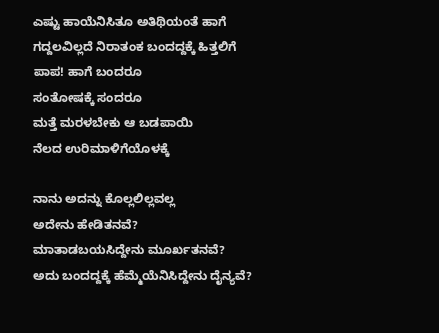ಎಷ್ಟು ಹಾಯೆನಿಸಿತೂ ಅತಿಥಿಯಂತೆ ಹಾಗೆ
ಗದ್ದಲವಿಲ್ಲದೆ ನಿರಾತಂಕ ಬಂದದ್ದಕ್ಕೆ ಹಿತ್ತಲಿಗೆ
ಪಾಪ! ಹಾಗೆ ಬಂದರೂ
ಸಂತೋಷಕ್ಕೆ ಸಂದರೂ
ಮತ್ತೆ ಮರಳಬೇಕು ಆ ಬಡಪಾಯಿ
ನೆಲದ ಉರಿಮಾಳಿಗೆಯೊಳಕ್ಕೆ

ನಾನು ಅದನ್ನು ಕೊಲ್ಲಲಿಲ್ಲವಲ್ಲ
ಅದೇನು ಹೇಡಿತನವೆ?
ಮಾತಾಡಬಯಸಿದ್ದೇನು ಮೂರ್ಖತನವೆ?
ಅದು ಬಂದದ್ದಕ್ಕೆ ಹೆಮ್ಮೆಯೆನಿಸಿದ್ದೇನು ದೈನ್ಯವೆ?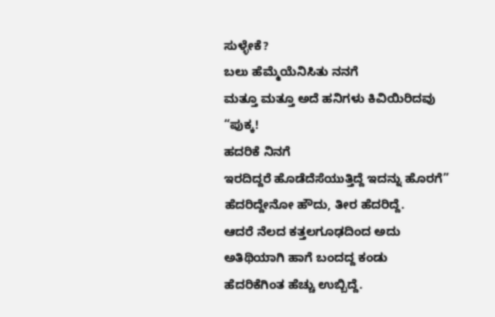ಸುಳ್ಳೇಕೆ?
ಬಲು ಹೆಮ್ಮೆಯೆನಿಸಿತು ನನಗೆ
ಮತ್ತೂ ಮತ್ತೂ ಅದೆ ಹನಿಗಳು ಕಿವಿಯಿರಿದವು
“ಪುಕ್ಕ!
ಹದರಿಕೆ ನಿನಗೆ
ಇರದಿದ್ದರೆ ಹೊಡೆದೆಸೆಯುತ್ತಿದ್ದೆ ಇದನ್ನು ಹೊರಗೆ”
ಹೆದರಿದ್ದೇನೋ ಹೌದು, ತೀರ ಹೆದರಿದ್ದೆ.
ಆದರೆ ನೆಲದ ಕತ್ತಲಗೂಢದಿಂದ ಅದು
ಅತಿಥಿಯಾಗಿ ಹಾಗೆ ಬಂದದ್ದ ಕಂಡು
ಹೆದರಿಕೆಗಿಂತ ಹೆಚ್ಚು ಉಬ್ಬಿದ್ದೆ.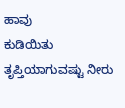ಹಾವು
ಕುಡಿಯಿತು ತೃಪ್ತಿಯಾಗುವಷ್ಟು ನೀರು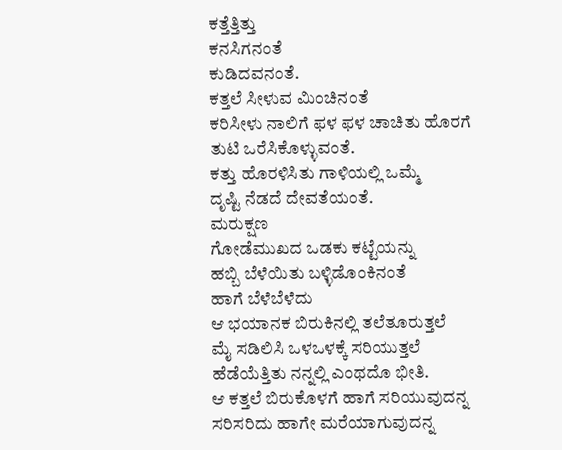ಕತ್ತೆತ್ತಿತ್ತು
ಕನಸಿಗನಂತೆ
ಕುಡಿದವನಂತೆ.
ಕತ್ತಲೆ ಸೀಳುವ ಮಿಂಚಿನಂತೆ
ಕರಿಸೀಳು ನಾಲಿಗೆ ಫಳ ಫಳ ಚಾಚಿತು ಹೊರಗೆ
ತುಟಿ ಒರೆಸಿಕೊಳ್ಳುವಂತೆ.
ಕತ್ತು ಹೊರಳಿಸಿತು ಗಾಳಿಯಲ್ಲಿ ಒಮ್ಮೆ
ದೃಷ್ಟಿ ನೆಡದೆ ದೇವತೆಯಂತೆ.
ಮರುಕ್ಷಣ
ಗೋಡೆಮುಖದ ಒಡಕು ಕಟ್ಟೆಯನ್ನು
ಹಬ್ಬಿ ಬೆಳೆಯಿತು ಬಳ್ಳಿಡೊಂಕಿನಂತೆ
ಹಾಗೆ ಬೆಳೆಬೆಳೆದು
ಆ ಭಯಾನಕ ಬಿರುಕಿನಲ್ಲಿ ತಲೆತೂರುತ್ತಲೆ
ಮೈ ಸಡಿಲಿಸಿ ಒಳಒಳಕ್ಕೆ ಸರಿಯುತ್ತಲೆ
ಹೆಡೆಯೆತ್ತಿತು ನನ್ನಲ್ಲಿ ಎಂಥದೊ ಭೀತಿ.
ಆ ಕತ್ತಲೆ ಬಿರುಕೊಳಗೆ ಹಾಗೆ ಸರಿಯುವುದನ್ನ
ಸರಿಸರಿದು ಹಾಗೇ ಮರೆಯಾಗುವುದನ್ನ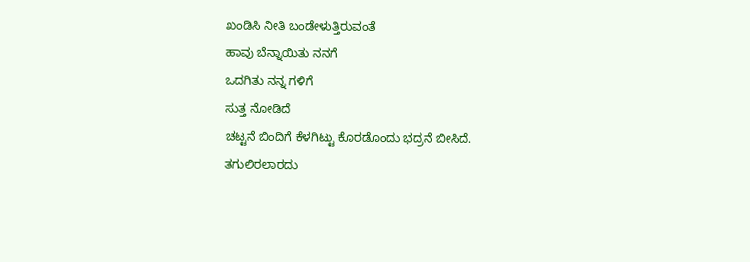ಖಂಡಿಸಿ ನೀತಿ ಬಂಡೇಳುತ್ತಿರುವಂತೆ
ಹಾವು ಬೆನ್ನಾಯಿತು ನನಗೆ
ಒದಗಿತು ನನ್ನ ಗಳಿಗೆ
ಸುತ್ತ ನೋಡಿದೆ
ಚಟ್ಟನೆ ಬಿಂದಿಗೆ ಕೆಳಗಿಟ್ಟು ಕೊರಡೊಂದು ಭದ್ರನೆ ಬೀಸಿದೆ.
ತಗುಲಿರಲಾರದು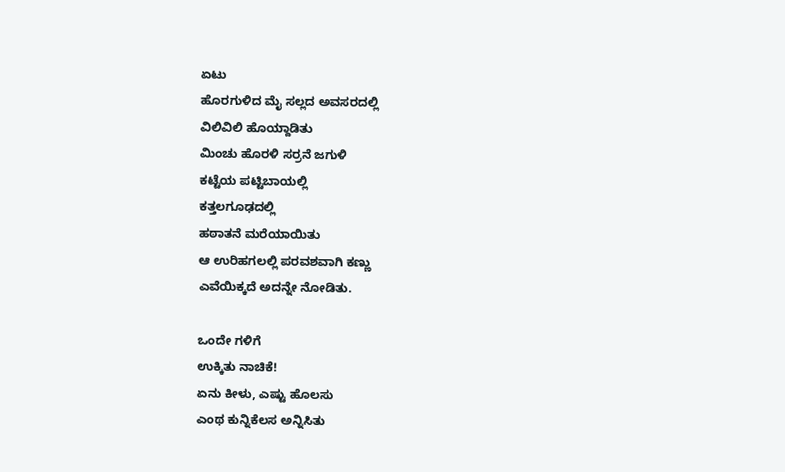ಏಟು
ಹೊರಗುಳಿದ ಮೈ ಸಲ್ಲದ ಅವಸರದಲ್ಲಿ
ವಿಲಿವಿಲಿ ಹೊಯ್ದಾಡಿತು
ಮಿಂಚು ಹೊರಳಿ ಸರ್ರನೆ ಜಗುಳಿ
ಕಟ್ಟೆಯ ಪಟ್ಟಿಬಾಯಲ್ಲಿ
ಕತ್ತಲಗೂಢದಲ್ಲಿ
ಹಠಾತನೆ ಮರೆಯಾಯಿತು
ಆ ಉರಿಹಗಲಲ್ಲಿ ಪರವಶವಾಗಿ ಕಣ್ಣು
ಎವೆಯಿಕ್ಕದೆ ಅದನ್ನೇ ನೋಡಿತು.

ಒಂದೇ ಗಳಿಗೆ
ಉಕ್ಕಿತು ನಾಚಿಕೆ!
ಏನು ಕೀಳು, ಎಷ್ಟು ಹೊಲಸು
ಎಂಥ ಕುನ್ನಿಕೆಲಸ ಅನ್ನಿಸಿತು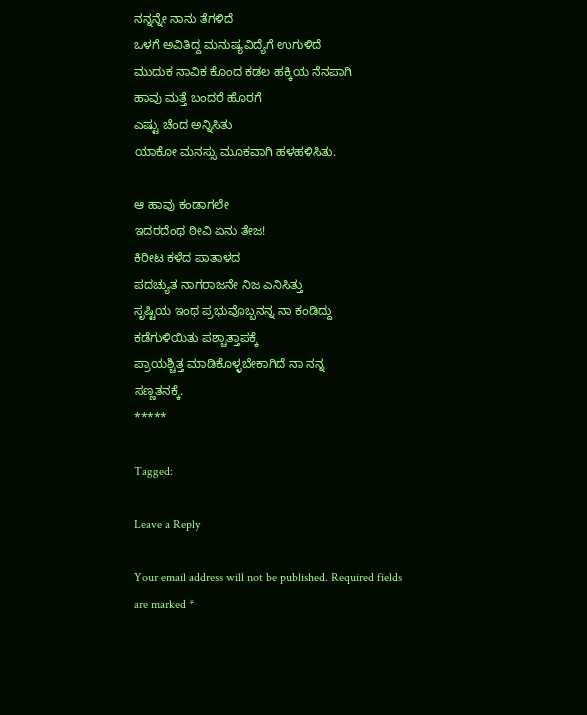ನನ್ನನ್ನೇ ನಾನು ತೆಗಳಿದೆ
ಒಳಗೆ ಅವಿತಿದ್ದ ಮನುಷ್ಯವಿದ್ಯೆಗೆ ಉಗುಳಿದೆ
ಮುದುಕ ನಾವಿಕ ಕೊಂದ ಕಡಲ ಹಕ್ಕಿಯ ನೆನಪಾಗಿ
ಹಾವು ಮತ್ತೆ ಬಂದರೆ ಹೊರಗೆ
ಎಷ್ಟು ಚೆಂದ ಅನ್ನಿಸಿತು
ಯಾಕೋ ಮನಸ್ಸು ಮೂಕವಾಗಿ ಹಳಹಳಿಸಿತು.

ಆ ಹಾವು ಕಂಡಾಗಲೇ
ಇದರದೆಂಥ ಠೀವಿ ಏನು ತೇಜ!
ಕಿರೀಟ ಕಳೆದ ಪಾತಾಳದ
ಪದಚ್ಯುತ ನಾಗರಾಜನೇ ನಿಜ ಎನಿಸಿತ್ತು
ಸೃಷ್ಟಿಯ ಇಂಥ ಪ್ರಭುವೊಬ್ಬನನ್ನ ನಾ ಕಂಡಿದ್ದು
ಕಡೆಗುಳಿಯಿತು ಪಶ್ಚಾತ್ತಾಪಕ್ಕೆ
ಪ್ರಾಯಶ್ಚಿತ್ತ ಮಾಡಿಕೊಳ್ಳಬೇಕಾಗಿದೆ ನಾ ನನ್ನ
ಸಣ್ಣತನಕ್ಕೆ.
*****

Tagged:

Leave a Reply

Your email address will not be published. Required fields are marked *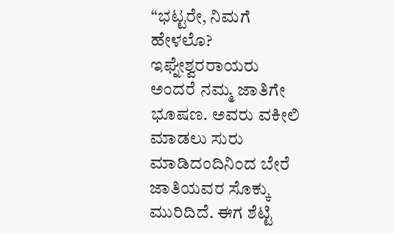“ಭಟ್ಟರೇ, ನಿಮಗೆ ಹೇಳಲೊ? ಇಘ್ನೇಶ್ವರರಾಯರು ಅಂದರೆ ನಮ್ಮ ಜಾತಿಗೇ ಭೂಷಣ. ಅವರು ವಕೀಲಿ ಮಾಡಲು ಸುರು ಮಾಡಿದಂದಿನಿಂದ ಬೇರೆ ಜಾತಿಯವರ ಸೊಕ್ಕು ಮುರಿದಿದೆ. ಈಗ ಶೆಟ್ಟಿ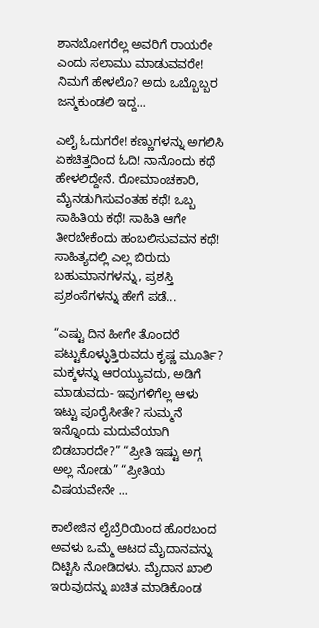ಶಾನಬೋಗರೆಲ್ಲ ಅವರಿಗೆ ರಾಯರೇ ಎಂದು ಸಲಾಮು ಮಾಡುವವರೇ! ನಿಮಗೆ ಹೇಳಲೊ? ಅದು ಒಬ್ಬೊಬ್ಬರ ಜನ್ಮಕುಂಡಲಿ ಇದ್ದ...

ಎಲೈ ಓದುಗರೇ! ಕಣ್ಣುಗಳನ್ನು ಅಗಲಿಸಿ ಏಕಚಿತ್ತದಿಂದ ಓದಿ! ನಾನೊಂದು ಕಥೆ ಹೇಳಲಿದ್ದೇನೆ. ರೋಮಾಂಚಕಾರಿ, ಮೈನಡುಗಿಸುವಂತಹ ಕಥೆ! ಒಬ್ಬ ಸಾಹಿತಿಯ ಕಥೆ! ಸಾಹಿತಿ ಆಗೇ ತೀರಬೇಕೆಂದು ಹಂಬಲಿಸುವವನ ಕಥೆ! ಸಾಹಿತ್ಯದಲ್ಲಿ ಎಲ್ಲ ಬಿರುದು ಬಹುಮಾನಗಳನ್ನು, ಪ್ರಶಸ್ತಿ ಪ್ರಶಂಸೆಗಳನ್ನು ಹೇಗೆ ಪಡೆ...

“ಎಷ್ಟು ದಿನ ಹೀಗೇ ತೊಂದರೆ ಪಟ್ಟುಕೊಳ್ಳುತ್ತಿರುವದು ಕೃಷ್ಣ ಮೂರ್ತಿ? ಮಕ್ಕಳನ್ನು ಆರಯ್ಯುವದು, ಅಡಿಗೆ ಮಾಡುವದು- ಇವುಗಳಿಗೆಲ್ಲ ಆಳು ಇಟ್ಟು ಪೂರೈಸೀತೇ? ಸುಮ್ಮನೆ ಇನ್ನೊಂದು ಮದುವೆಯಾಗಿ ಬಿಡಬಾರದೇ?” “ಪ್ರೀತಿ ಇಷ್ಟು ಅಗ್ಗ ಅಲ್ಲ ನೋಡು” “ಪ್ರೀತಿಯ ವಿಷಯವೇನೇ ...

ಕಾಲೇಜಿನ ಲೈಬ್ರೆರಿಯಿಂದ ಹೊರಬಂದ ಅವಳು ಒಮ್ಮೆ ಆಟದ ಮೈದಾನವನ್ನು ದಿಟ್ಟಿಸಿ ನೋಡಿದಳು. ಮೈದಾನ ಖಾಲಿ ಇರುವುದನ್ನು ಖಚಿತ ಮಾಡಿಕೊಂಡ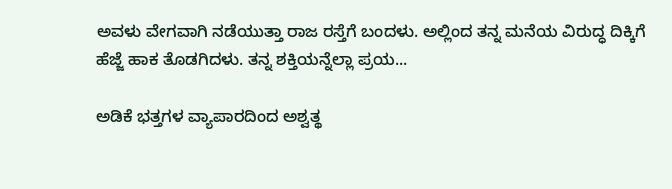ಅವಳು ವೇಗವಾಗಿ ನಡೆಯುತ್ತಾ ರಾಜ ರಸ್ತೆಗೆ ಬಂದಳು. ಅಲ್ಲಿಂದ ತನ್ನ ಮನೆಯ ವಿರುದ್ಧ ದಿಕ್ಕಿಗೆ ಹೆಜ್ಜೆ ಹಾಕ ತೊಡಗಿದಳು. ತನ್ನ ಶಕ್ತಿಯನ್ನೆಲ್ಲಾ ಪ್ರಯ...

ಅಡಿಕೆ ಭತ್ತಗಳ ವ್ಯಾಪಾರದಿಂದ ಅಶ್ವತ್ಥ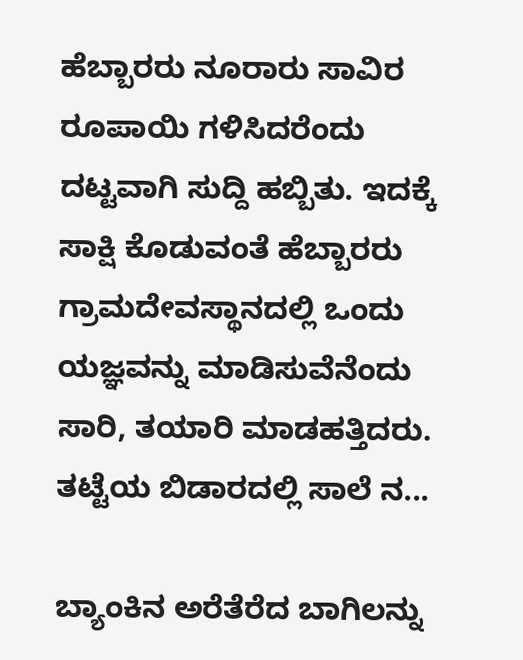ಹೆಬ್ಬಾರರು ನೂರಾರು ಸಾವಿರ ರೂಪಾಯಿ ಗಳಿಸಿದರೆಂದು ದಟ್ಟವಾಗಿ ಸುದ್ದಿ ಹಬ್ಬಿತು. ಇದಕ್ಕೆ ಸಾಕ್ಷಿ ಕೊಡುವಂತೆ ಹೆಬ್ಬಾರರು ಗ್ರಾಮದೇವಸ್ಥಾನದಲ್ಲಿ ಒಂದು ಯಜ್ಞವನ್ನು ಮಾಡಿಸುವೆನೆಂದು ಸಾರಿ, ತಯಾರಿ ಮಾಡಹತ್ತಿದರು. ತಟ್ಟೆಯ ಬಿಡಾರದಲ್ಲಿ ಸಾಲೆ ನ...

ಬ್ಯಾಂಕಿನ ಅರೆತೆರೆದ ಬಾಗಿಲನ್ನು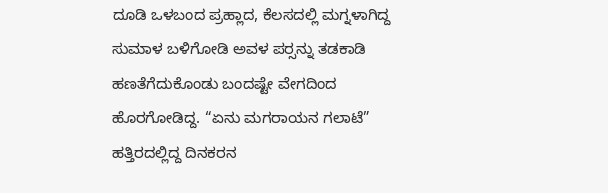ದೂಡಿ ಒಳಬಂದ ಪ್ರಹ್ಲಾದ, ಕೆಲಸದಲ್ಲಿ ಮಗ್ನಳಾಗಿದ್ದ ಸುಮಾಳ ಬಳಿಗೋಡಿ ಅವಳ ಪರ್‍ಸನ್ನು ತಡಕಾಡಿ ಹಣತೆಗೆದುಕೊಂಡು ಬಂದಷ್ಟೇ ವೇಗದಿಂದ ಹೊರಗೋಡಿದ್ದ. “ಏನು ಮಗರಾಯನ ಗಲಾಟೆ” ಹತ್ತಿರದಲ್ಲಿದ್ದ ದಿನಕರನ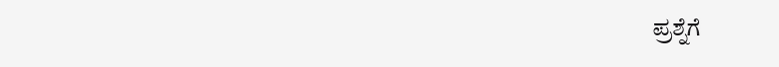ಪ್ರಶ್ನೆಗೆ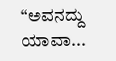“ಅವನದ್ದು ಯಾವಾ...